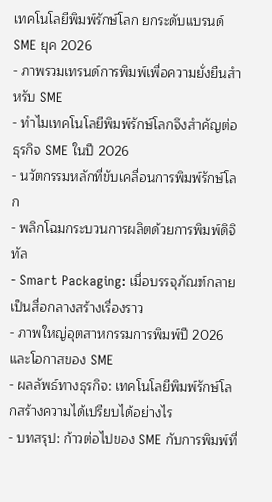เทคโนโลยีพิมพ์รักษ์โลก ยกระดับแบรนด์ SME ยุค 2026
- ภาพรวมเทรนด์การพิมพ์เพื่อความยั่งยืนสำหรับ SME
- ทำไมเทคโนโลยีพิมพ์รักษ์โลกจึงสำคัญต่อธุรกิจ SME ในปี 2026
- นวัตกรรมหลักที่ขับเคลื่อนการพิมพ์รักษ์โลก
- พลิกโฉมกระบวนการผลิตด้วยการพิมพ์ดิจิทัล
- Smart Packaging: เมื่อบรรจุภัณฑ์กลายเป็นสื่อกลางสร้างเรื่องราว
- ภาพใหญ่อุตสาหกรรมการพิมพ์ปี 2026 และโอกาสของ SME
- ผลลัพธ์ทางธุรกิจ: เทคโนโลยีพิมพ์รักษ์โลกสร้างความได้เปรียบได้อย่างไร
- บทสรุป: ก้าวต่อไปของ SME กับการพิมพ์ที่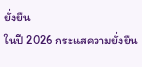ยั่งยืน
ในปี 2026 กระแสความยั่งยืน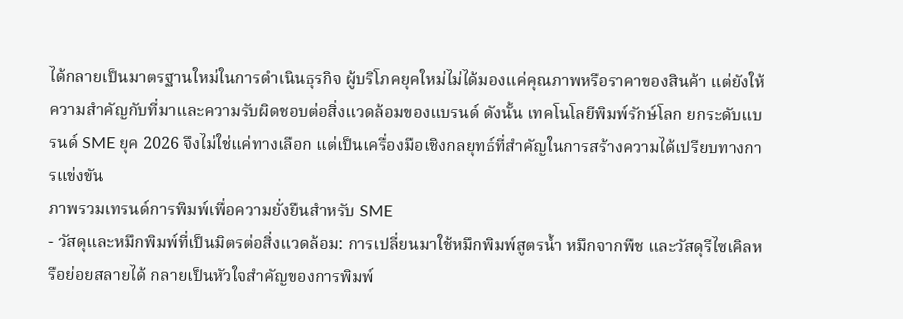ได้กลายเป็นมาตรฐานใหม่ในการดำเนินธุรกิจ ผู้บริโภคยุคใหม่ไม่ได้มองแค่คุณภาพหรือราคาของสินค้า แต่ยังให้ความสำคัญกับที่มาและความรับผิดชอบต่อสิ่งแวดล้อมของแบรนด์ ดังนั้น เทคโนโลยีพิมพ์รักษ์โลก ยกระดับแบรนด์ SME ยุค 2026 จึงไม่ใช่แค่ทางเลือก แต่เป็นเครื่องมือเชิงกลยุทธ์ที่สำคัญในการสร้างความได้เปรียบทางการแข่งขัน
ภาพรวมเทรนด์การพิมพ์เพื่อความยั่งยืนสำหรับ SME
- วัสดุและหมึกพิมพ์ที่เป็นมิตรต่อสิ่งแวดล้อม: การเปลี่ยนมาใช้หมึกพิมพ์สูตรน้ำ หมึกจากพืช และวัสดุรีไซเคิลหรือย่อยสลายได้ กลายเป็นหัวใจสำคัญของการพิมพ์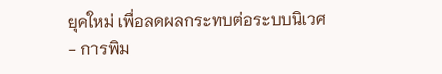ยุคใหม่ เพื่อลดผลกระทบต่อระบบนิเวศ
- การพิม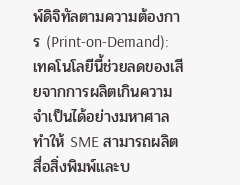พ์ดิจิทัลตามความต้องการ (Print-on-Demand): เทคโนโลยีนี้ช่วยลดของเสียจากการผลิตเกินความจำเป็นได้อย่างมหาศาล ทำให้ SME สามารถผลิตสื่อสิ่งพิมพ์และบ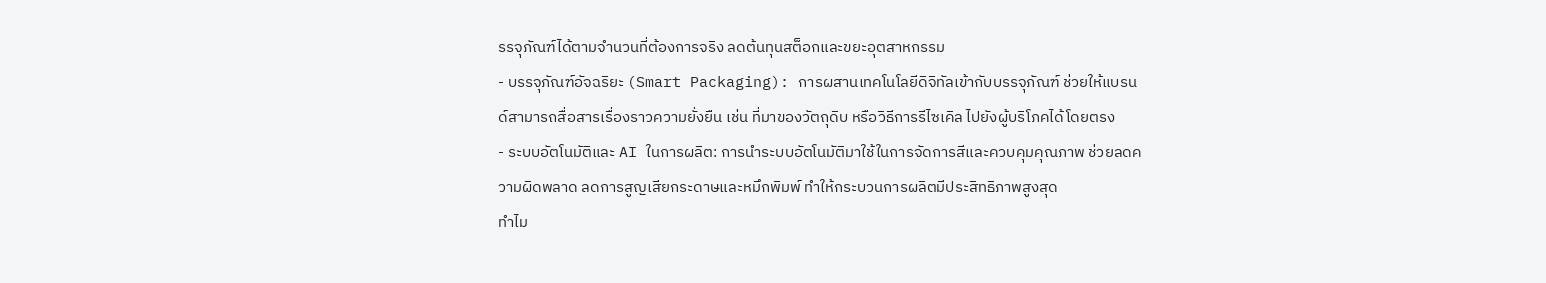รรจุภัณฑ์ได้ตามจำนวนที่ต้องการจริง ลดต้นทุนสต็อกและขยะอุตสาหกรรม
- บรรจุภัณฑ์อัจฉริยะ (Smart Packaging): การผสานเทคโนโลยีดิจิทัลเข้ากับบรรจุภัณฑ์ ช่วยให้แบรนด์สามารถสื่อสารเรื่องราวความยั่งยืน เช่น ที่มาของวัตถุดิบ หรือวิธีการรีไซเคิล ไปยังผู้บริโภคได้โดยตรง
- ระบบอัตโนมัติและ AI ในการผลิต: การนำระบบอัตโนมัติมาใช้ในการจัดการสีและควบคุมคุณภาพ ช่วยลดความผิดพลาด ลดการสูญเสียกระดาษและหมึกพิมพ์ ทำให้กระบวนการผลิตมีประสิทธิภาพสูงสุด
ทำไม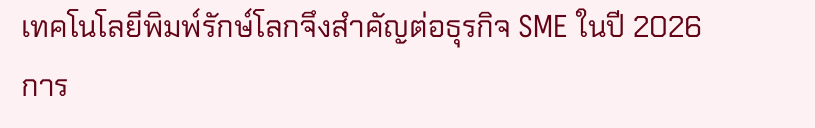เทคโนโลยีพิมพ์รักษ์โลกจึงสำคัญต่อธุรกิจ SME ในปี 2026
การ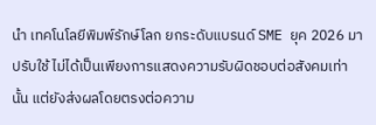นำ เทคโนโลยีพิมพ์รักษ์โลก ยกระดับแบรนด์ SME ยุค 2026 มาปรับใช้ ไม่ได้เป็นเพียงการแสดงความรับผิดชอบต่อสังคมเท่านั้น แต่ยังส่งผลโดยตรงต่อความ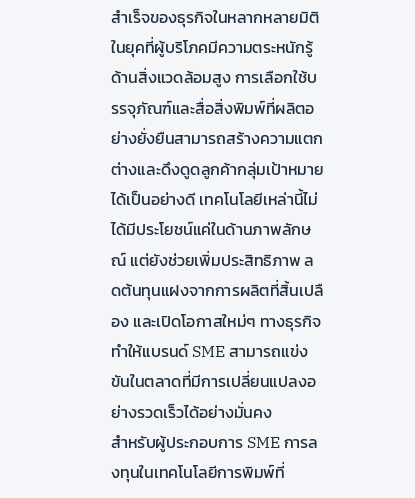สำเร็จของธุรกิจในหลากหลายมิติ ในยุคที่ผู้บริโภคมีความตระหนักรู้ด้านสิ่งแวดล้อมสูง การเลือกใช้บรรจุภัณฑ์และสื่อสิ่งพิมพ์ที่ผลิตอย่างยั่งยืนสามารถสร้างความแตกต่างและดึงดูดลูกค้ากลุ่มเป้าหมายได้เป็นอย่างดี เทคโนโลยีเหล่านี้ไม่ได้มีประโยชน์แค่ในด้านภาพลักษณ์ แต่ยังช่วยเพิ่มประสิทธิภาพ ลดต้นทุนแฝงจากการผลิตที่สิ้นเปลือง และเปิดโอกาสใหม่ๆ ทางธุรกิจ ทำให้แบรนด์ SME สามารถแข่งขันในตลาดที่มีการเปลี่ยนแปลงอย่างรวดเร็วได้อย่างมั่นคง
สำหรับผู้ประกอบการ SME การลงทุนในเทคโนโลยีการพิมพ์ที่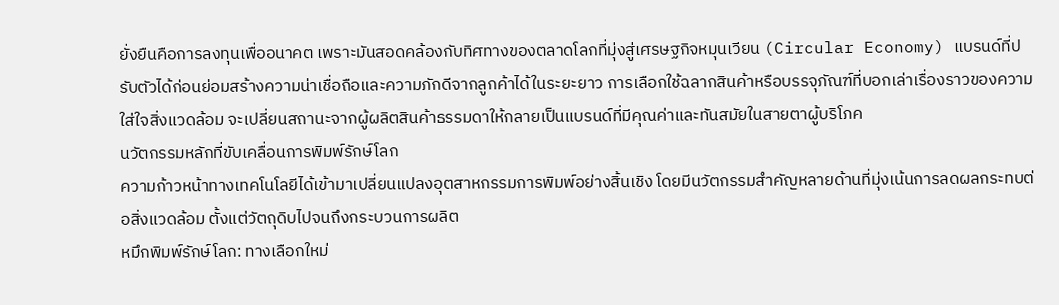ยั่งยืนคือการลงทุนเพื่ออนาคต เพราะมันสอดคล้องกับทิศทางของตลาดโลกที่มุ่งสู่เศรษฐกิจหมุนเวียน (Circular Economy) แบรนด์ที่ปรับตัวได้ก่อนย่อมสร้างความน่าเชื่อถือและความภักดีจากลูกค้าได้ในระยะยาว การเลือกใช้ฉลากสินค้าหรือบรรจุภัณฑ์ที่บอกเล่าเรื่องราวของความใส่ใจสิ่งแวดล้อม จะเปลี่ยนสถานะจากผู้ผลิตสินค้าธรรมดาให้กลายเป็นแบรนด์ที่มีคุณค่าและทันสมัยในสายตาผู้บริโภค
นวัตกรรมหลักที่ขับเคลื่อนการพิมพ์รักษ์โลก
ความก้าวหน้าทางเทคโนโลยีได้เข้ามาเปลี่ยนแปลงอุตสาหกรรมการพิมพ์อย่างสิ้นเชิง โดยมีนวัตกรรมสำคัญหลายด้านที่มุ่งเน้นการลดผลกระทบต่อสิ่งแวดล้อม ตั้งแต่วัตถุดิบไปจนถึงกระบวนการผลิต
หมึกพิมพ์รักษ์โลก: ทางเลือกใหม่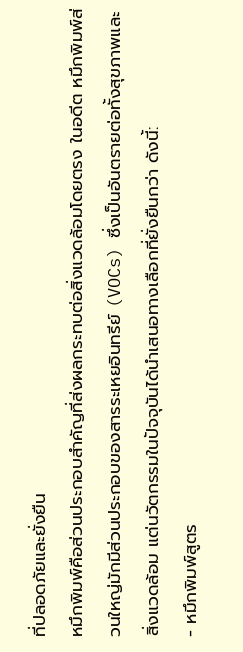ที่ปลอดภัยและยั่งยืน
หมึกพิมพ์คือส่วนประกอบสำคัญที่ส่งผลกระทบต่อสิ่งแวดล้อมโดยตรง ในอดีต หมึกพิมพ์ส่วนใหญ่มักมีส่วนประกอบของสารระเหยอินทรีย์ (VOCs) ซึ่งเป็นอันตรายต่อทั้งสุขภาพและสิ่งแวดล้อม แต่นวัตกรรมในปัจจุบันได้นำเสนอทางเลือกที่ยั่งยืนกว่า ดังนี้:
- หมึกพิมพ์สูตร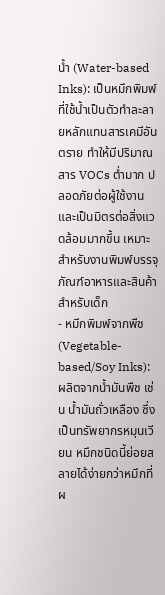น้ำ (Water-based Inks): เป็นหมึกพิมพ์ที่ใช้น้ำเป็นตัวทำละลายหลักแทนสารเคมีอันตราย ทำให้มีปริมาณสาร VOCs ต่ำมาก ปลอดภัยต่อผู้ใช้งานและเป็นมิตรต่อสิ่งแวดล้อมมากขึ้น เหมาะสำหรับงานพิมพ์บรรจุภัณฑ์อาหารและสินค้าสำหรับเด็ก
- หมึกพิมพ์จากพืช (Vegetable-based/Soy Inks): ผลิตจากน้ำมันพืช เช่น น้ำมันถั่วเหลือง ซึ่งเป็นทรัพยากรหมุนเวียน หมึกชนิดนี้ย่อยสลายได้ง่ายกว่าหมึกที่ผ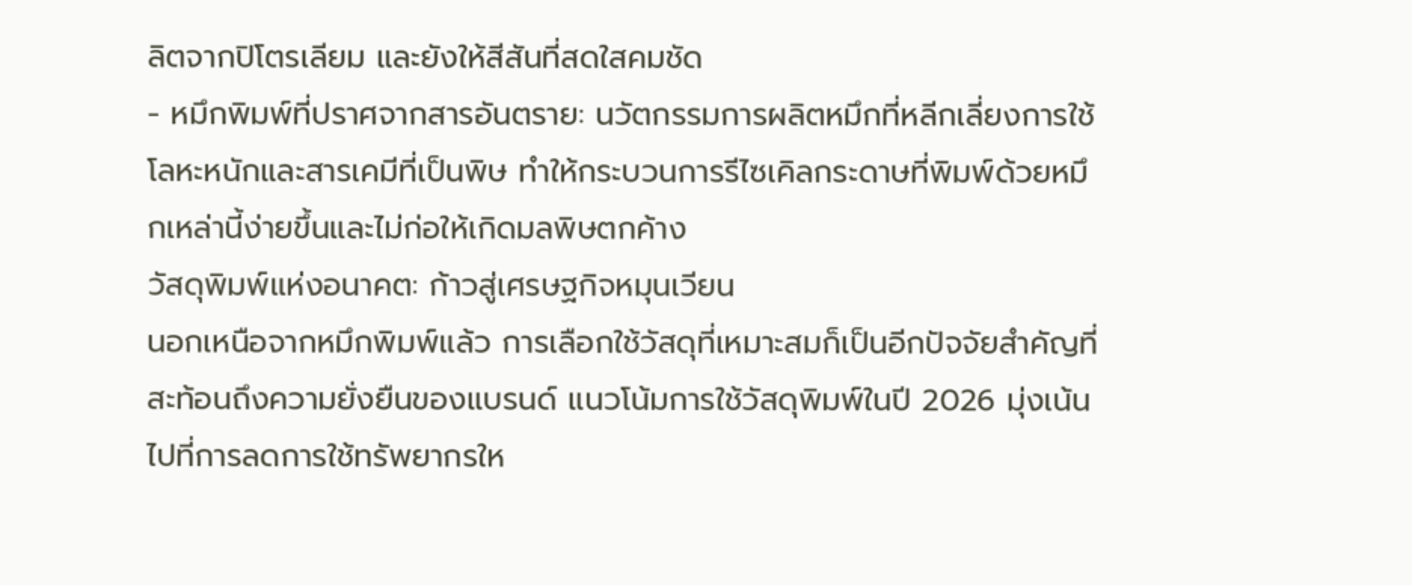ลิตจากปิโตรเลียม และยังให้สีสันที่สดใสคมชัด
- หมึกพิมพ์ที่ปราศจากสารอันตราย: นวัตกรรมการผลิตหมึกที่หลีกเลี่ยงการใช้โลหะหนักและสารเคมีที่เป็นพิษ ทำให้กระบวนการรีไซเคิลกระดาษที่พิมพ์ด้วยหมึกเหล่านี้ง่ายขึ้นและไม่ก่อให้เกิดมลพิษตกค้าง
วัสดุพิมพ์แห่งอนาคต: ก้าวสู่เศรษฐกิจหมุนเวียน
นอกเหนือจากหมึกพิมพ์แล้ว การเลือกใช้วัสดุที่เหมาะสมก็เป็นอีกปัจจัยสำคัญที่สะท้อนถึงความยั่งยืนของแบรนด์ แนวโน้มการใช้วัสดุพิมพ์ในปี 2026 มุ่งเน้นไปที่การลดการใช้ทรัพยากรให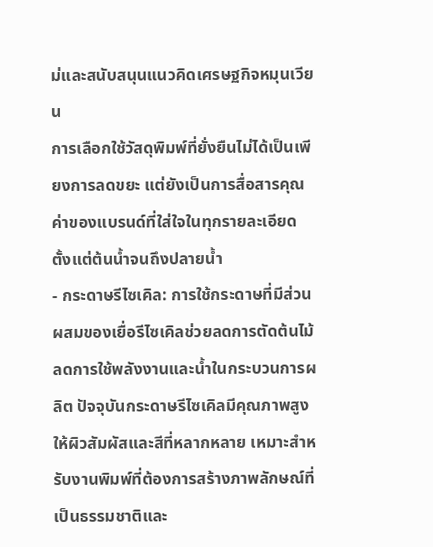ม่และสนับสนุนแนวคิดเศรษฐกิจหมุนเวียน
การเลือกใช้วัสดุพิมพ์ที่ยั่งยืนไม่ได้เป็นเพียงการลดขยะ แต่ยังเป็นการสื่อสารคุณค่าของแบรนด์ที่ใส่ใจในทุกรายละเอียด ตั้งแต่ต้นน้ำจนถึงปลายน้ำ
- กระดาษรีไซเคิล: การใช้กระดาษที่มีส่วนผสมของเยื่อรีไซเคิลช่วยลดการตัดต้นไม้ ลดการใช้พลังงานและน้ำในกระบวนการผลิต ปัจจุบันกระดาษรีไซเคิลมีคุณภาพสูง ให้ผิวสัมผัสและสีที่หลากหลาย เหมาะสำหรับงานพิมพ์ที่ต้องการสร้างภาพลักษณ์ที่เป็นธรรมชาติและ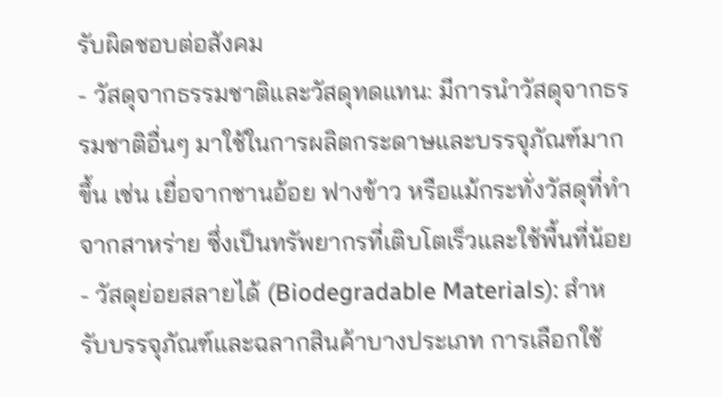รับผิดชอบต่อสังคม
- วัสดุจากธรรมชาติและวัสดุทดแทน: มีการนำวัสดุจากธรรมชาติอื่นๆ มาใช้ในการผลิตกระดาษและบรรจุภัณฑ์มากขึ้น เช่น เยื่อจากชานอ้อย ฟางข้าว หรือแม้กระทั่งวัสดุที่ทำจากสาหร่าย ซึ่งเป็นทรัพยากรที่เติบโตเร็วและใช้พื้นที่น้อย
- วัสดุย่อยสลายได้ (Biodegradable Materials): สำหรับบรรจุภัณฑ์และฉลากสินค้าบางประเภท การเลือกใช้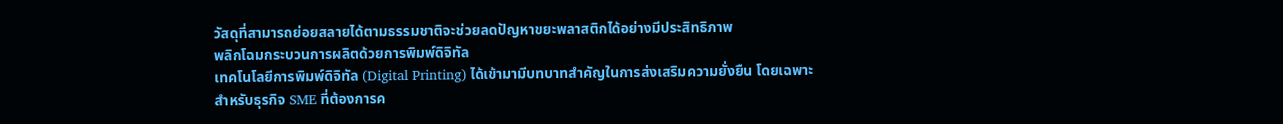วัสดุที่สามารถย่อยสลายได้ตามธรรมชาติจะช่วยลดปัญหาขยะพลาสติกได้อย่างมีประสิทธิภาพ
พลิกโฉมกระบวนการผลิตด้วยการพิมพ์ดิจิทัล
เทคโนโลยีการพิมพ์ดิจิทัล (Digital Printing) ได้เข้ามามีบทบาทสำคัญในการส่งเสริมความยั่งยืน โดยเฉพาะสำหรับธุรกิจ SME ที่ต้องการค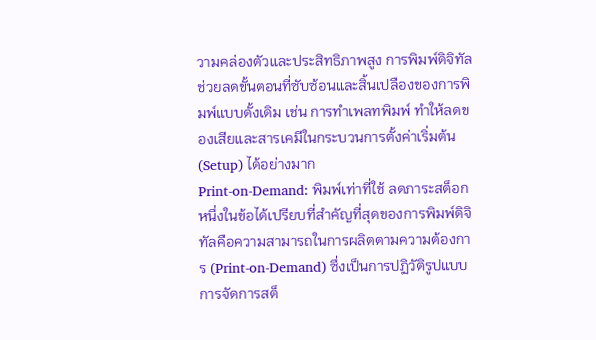วามคล่องตัวและประสิทธิภาพสูง การพิมพ์ดิจิทัลช่วยลดขั้นตอนที่ซับซ้อนและสิ้นเปลืองของการพิมพ์แบบดั้งเดิม เช่น การทำเพลทพิมพ์ ทำให้ลดของเสียและสารเคมีในกระบวนการตั้งค่าเริ่มต้น (Setup) ได้อย่างมาก
Print-on-Demand: พิมพ์เท่าที่ใช้ ลดภาระสต็อก
หนึ่งในข้อได้เปรียบที่สำคัญที่สุดของการพิมพ์ดิจิทัลคือความสามารถในการผลิตตามความต้องการ (Print-on-Demand) ซึ่งเป็นการปฏิวัติรูปแบบการจัดการสต็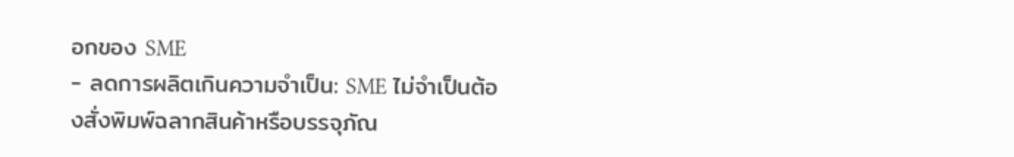อกของ SME
- ลดการผลิตเกินความจำเป็น: SME ไม่จำเป็นต้องสั่งพิมพ์ฉลากสินค้าหรือบรรจุภัณ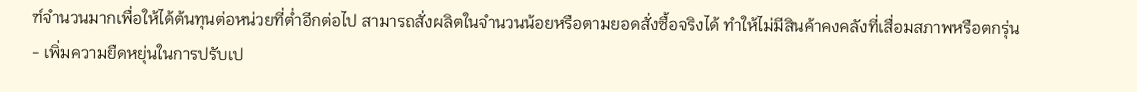ฑ์จำนวนมากเพื่อให้ได้ต้นทุนต่อหน่วยที่ต่ำอีกต่อไป สามารถสั่งผลิตในจำนวนน้อยหรือตามยอดสั่งซื้อจริงได้ ทำให้ไม่มีสินค้าคงคลังที่เสื่อมสภาพหรือตกรุ่น
- เพิ่มความยืดหยุ่นในการปรับเป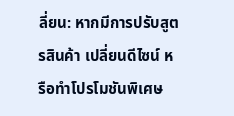ลี่ยน: หากมีการปรับสูตรสินค้า เปลี่ยนดีไซน์ หรือทำโปรโมชันพิเศษ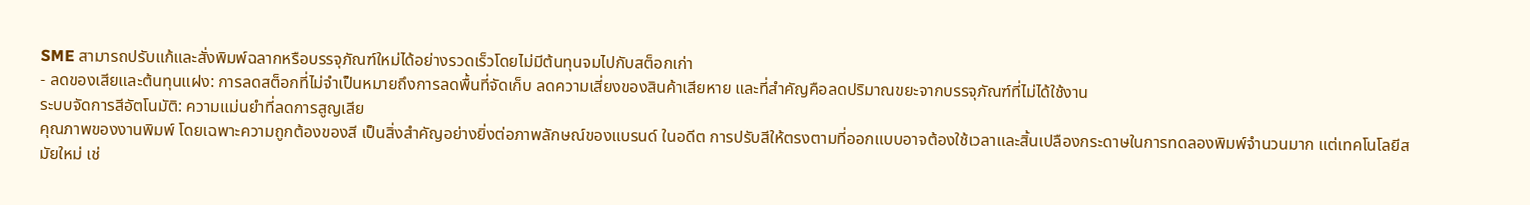SME สามารถปรับแก้และสั่งพิมพ์ฉลากหรือบรรจุภัณฑ์ใหม่ได้อย่างรวดเร็วโดยไม่มีต้นทุนจมไปกับสต็อกเก่า
- ลดของเสียและต้นทุนแฝง: การลดสต็อกที่ไม่จำเป็นหมายถึงการลดพื้นที่จัดเก็บ ลดความเสี่ยงของสินค้าเสียหาย และที่สำคัญคือลดปริมาณขยะจากบรรจุภัณฑ์ที่ไม่ได้ใช้งาน
ระบบจัดการสีอัตโนมัติ: ความแม่นยำที่ลดการสูญเสีย
คุณภาพของงานพิมพ์ โดยเฉพาะความถูกต้องของสี เป็นสิ่งสำคัญอย่างยิ่งต่อภาพลักษณ์ของแบรนด์ ในอดีต การปรับสีให้ตรงตามที่ออกแบบอาจต้องใช้เวลาและสิ้นเปลืองกระดาษในการทดลองพิมพ์จำนวนมาก แต่เทคโนโลยีสมัยใหม่ เช่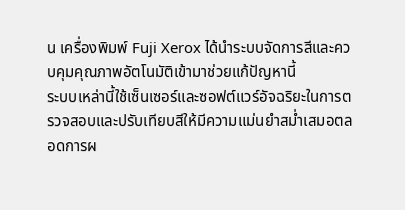น เครื่องพิมพ์ Fuji Xerox ได้นำระบบจัดการสีและควบคุมคุณภาพอัตโนมัติเข้ามาช่วยแก้ปัญหานี้
ระบบเหล่านี้ใช้เซ็นเซอร์และซอฟต์แวร์อัจฉริยะในการตรวจสอบและปรับเทียบสีให้มีความแม่นยำสม่ำเสมอตลอดการผ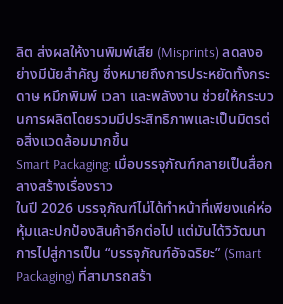ลิต ส่งผลให้งานพิมพ์เสีย (Misprints) ลดลงอย่างมีนัยสำคัญ ซึ่งหมายถึงการประหยัดทั้งกระดาษ หมึกพิมพ์ เวลา และพลังงาน ช่วยให้กระบวนการผลิตโดยรวมมีประสิทธิภาพและเป็นมิตรต่อสิ่งแวดล้อมมากขึ้น
Smart Packaging: เมื่อบรรจุภัณฑ์กลายเป็นสื่อกลางสร้างเรื่องราว
ในปี 2026 บรรจุภัณฑ์ไม่ได้ทำหน้าที่เพียงแค่ห่อหุ้มและปกป้องสินค้าอีกต่อไป แต่มันได้วิวัฒนาการไปสู่การเป็น “บรรจุภัณฑ์อัจฉริยะ” (Smart Packaging) ที่สามารถสร้า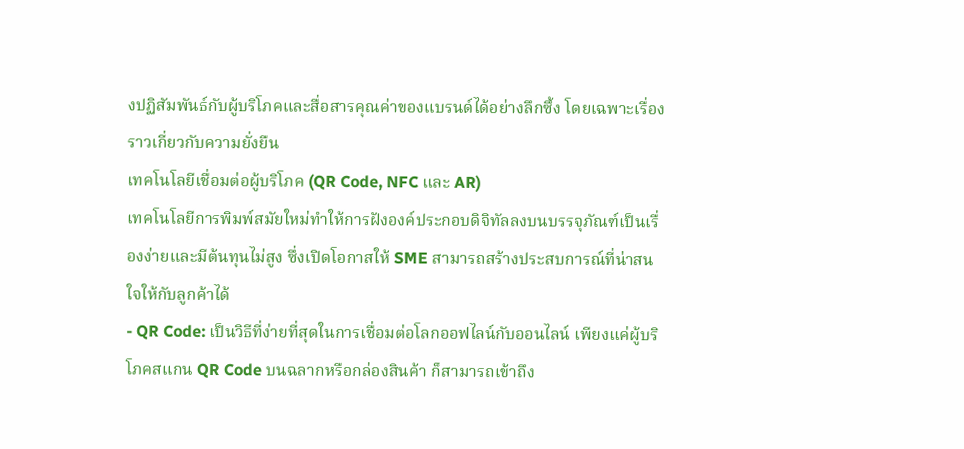งปฏิสัมพันธ์กับผู้บริโภคและสื่อสารคุณค่าของแบรนด์ได้อย่างลึกซึ้ง โดยเฉพาะเรื่องราวเกี่ยวกับความยั่งยืน
เทคโนโลยีเชื่อมต่อผู้บริโภค (QR Code, NFC และ AR)
เทคโนโลยีการพิมพ์สมัยใหม่ทำให้การฝังองค์ประกอบดิจิทัลลงบนบรรจุภัณฑ์เป็นเรื่องง่ายและมีต้นทุนไม่สูง ซึ่งเปิดโอกาสให้ SME สามารถสร้างประสบการณ์ที่น่าสนใจให้กับลูกค้าได้
- QR Code: เป็นวิธีที่ง่ายที่สุดในการเชื่อมต่อโลกออฟไลน์กับออนไลน์ เพียงแค่ผู้บริโภคสแกน QR Code บนฉลากหรือกล่องสินค้า ก็สามารถเข้าถึง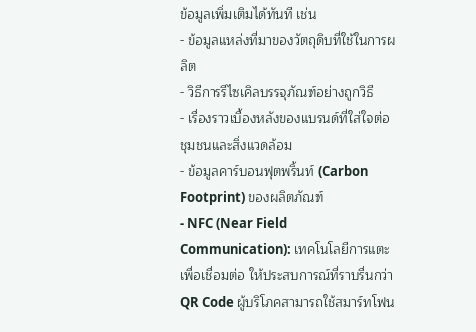ข้อมูลเพิ่มเติมได้ทันที เช่น
- ข้อมูลแหล่งที่มาของวัตถุดิบที่ใช้ในการผลิต
- วิธีการรีไซเคิลบรรจุภัณฑ์อย่างถูกวิธี
- เรื่องราวเบื้องหลังของแบรนด์ที่ใส่ใจต่อชุมชนและสิ่งแวดล้อม
- ข้อมูลคาร์บอนฟุตพริ้นท์ (Carbon Footprint) ของผลิตภัณฑ์
- NFC (Near Field Communication): เทคโนโลยีการแตะเพื่อเชื่อมต่อ ให้ประสบการณ์ที่ราบรื่นกว่า QR Code ผู้บริโภคสามารถใช้สมาร์ทโฟน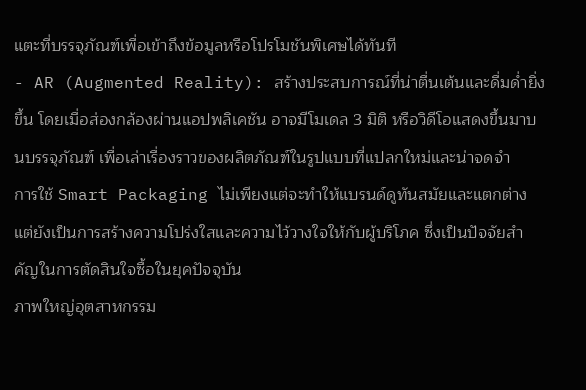แตะที่บรรจุภัณฑ์เพื่อเข้าถึงข้อมูลหรือโปรโมชันพิเศษได้ทันที
- AR (Augmented Reality): สร้างประสบการณ์ที่น่าตื่นเต้นและดื่มด่ำยิ่งขึ้น โดยเมื่อส่องกล้องผ่านแอปพลิเคชัน อาจมีโมเดล 3 มิติ หรือวิดีโอแสดงขึ้นมาบนบรรจุภัณฑ์ เพื่อเล่าเรื่องราวของผลิตภัณฑ์ในรูปแบบที่แปลกใหม่และน่าจดจำ
การใช้ Smart Packaging ไม่เพียงแต่จะทำให้แบรนด์ดูทันสมัยและแตกต่าง แต่ยังเป็นการสร้างความโปร่งใสและความไว้วางใจให้กับผู้บริโภค ซึ่งเป็นปัจจัยสำคัญในการตัดสินใจซื้อในยุคปัจจุบัน
ภาพใหญ่อุตสาหกรรม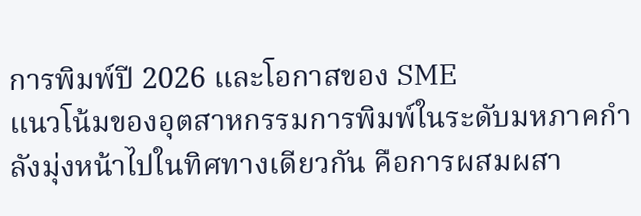การพิมพ์ปี 2026 และโอกาสของ SME
แนวโน้มของอุตสาหกรรมการพิมพ์ในระดับมหภาคกำลังมุ่งหน้าไปในทิศทางเดียวกัน คือการผสมผสา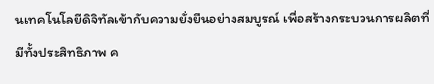นเทคโนโลยีดิจิทัลเข้ากับความยั่งยืนอย่างสมบูรณ์ เพื่อสร้างกระบวนการผลิตที่มีทั้งประสิทธิภาพ ค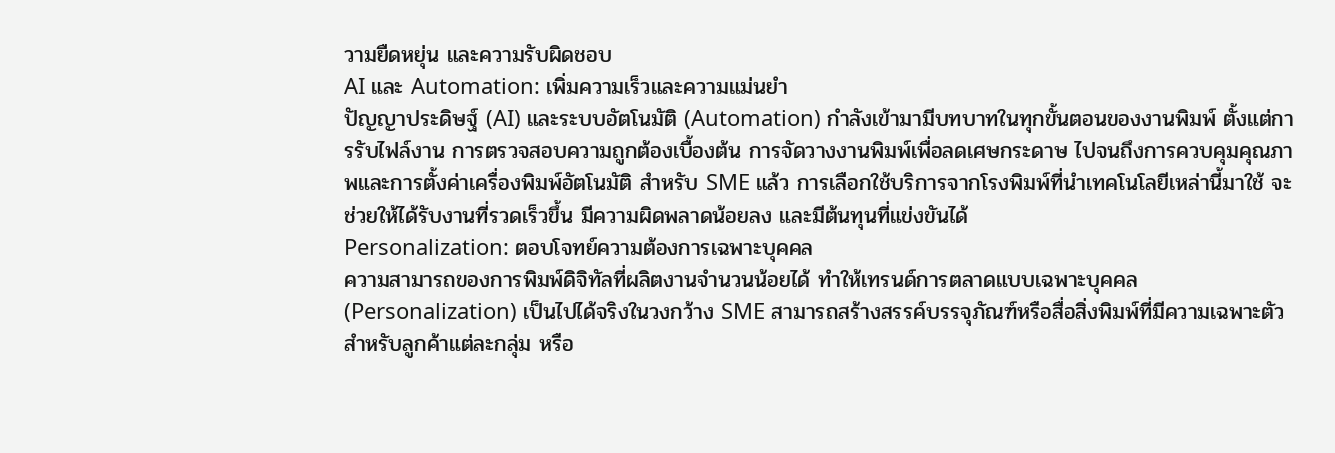วามยืดหยุ่น และความรับผิดชอบ
AI และ Automation: เพิ่มความเร็วและความแม่นยำ
ปัญญาประดิษฐ์ (AI) และระบบอัตโนมัติ (Automation) กำลังเข้ามามีบทบาทในทุกขั้นตอนของงานพิมพ์ ตั้งแต่การรับไฟล์งาน การตรวจสอบความถูกต้องเบื้องต้น การจัดวางงานพิมพ์เพื่อลดเศษกระดาษ ไปจนถึงการควบคุมคุณภาพและการตั้งค่าเครื่องพิมพ์อัตโนมัติ สำหรับ SME แล้ว การเลือกใช้บริการจากโรงพิมพ์ที่นำเทคโนโลยีเหล่านี้มาใช้ จะช่วยให้ได้รับงานที่รวดเร็วขึ้น มีความผิดพลาดน้อยลง และมีต้นทุนที่แข่งขันได้
Personalization: ตอบโจทย์ความต้องการเฉพาะบุคคล
ความสามารถของการพิมพ์ดิจิทัลที่ผลิตงานจำนวนน้อยได้ ทำให้เทรนด์การตลาดแบบเฉพาะบุคคล (Personalization) เป็นไปได้จริงในวงกว้าง SME สามารถสร้างสรรค์บรรจุภัณฑ์หรือสื่อสิ่งพิมพ์ที่มีความเฉพาะตัวสำหรับลูกค้าแต่ละกลุ่ม หรือ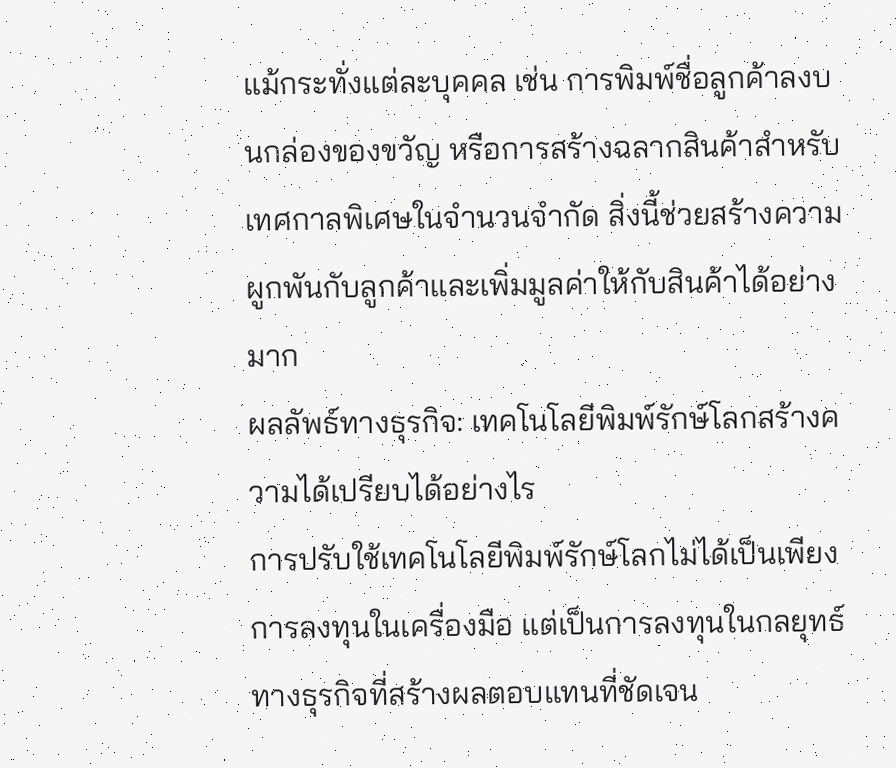แม้กระทั่งแต่ละบุคคล เช่น การพิมพ์ชื่อลูกค้าลงบนกล่องของขวัญ หรือการสร้างฉลากสินค้าสำหรับเทศกาลพิเศษในจำนวนจำกัด สิ่งนี้ช่วยสร้างความผูกพันกับลูกค้าและเพิ่มมูลค่าให้กับสินค้าได้อย่างมาก
ผลลัพธ์ทางธุรกิจ: เทคโนโลยีพิมพ์รักษ์โลกสร้างความได้เปรียบได้อย่างไร
การปรับใช้เทคโนโลยีพิมพ์รักษ์โลกไม่ได้เป็นเพียงการลงทุนในเครื่องมือ แต่เป็นการลงทุนในกลยุทธ์ทางธุรกิจที่สร้างผลตอบแทนที่ชัดเจน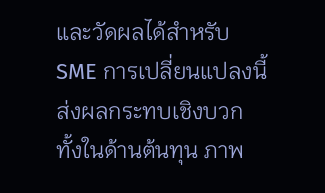และวัดผลได้สำหรับ SME การเปลี่ยนแปลงนี้ส่งผลกระทบเชิงบวกทั้งในด้านต้นทุน ภาพ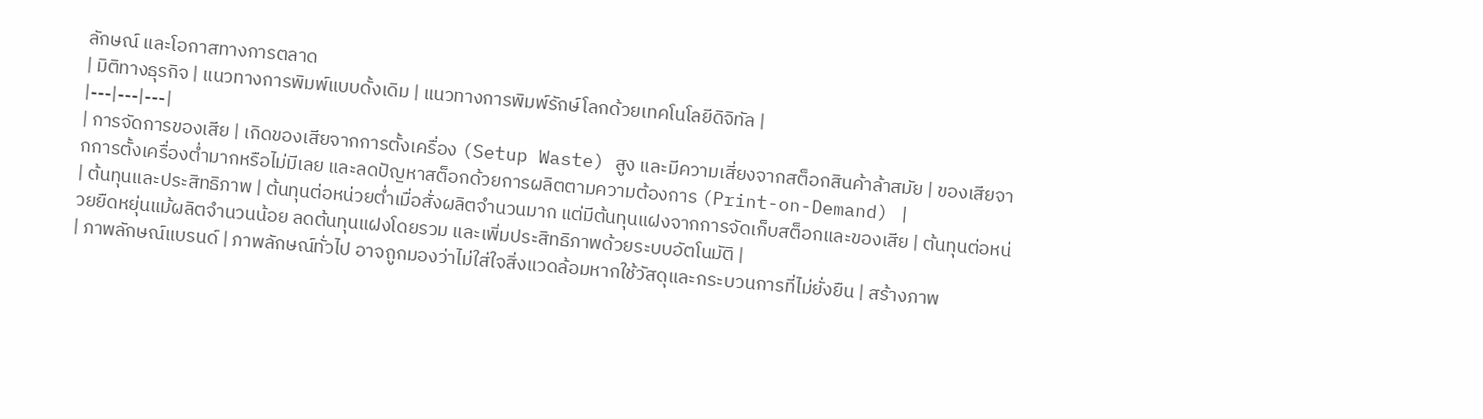ลักษณ์ และโอกาสทางการตลาด
| มิติทางธุรกิจ | แนวทางการพิมพ์แบบดั้งเดิม | แนวทางการพิมพ์รักษ์โลกด้วยเทคโนโลยีดิจิทัล |
|---|---|---|
| การจัดการของเสีย | เกิดของเสียจากการตั้งเครื่อง (Setup Waste) สูง และมีความเสี่ยงจากสต็อกสินค้าล้าสมัย | ของเสียจากการตั้งเครื่องต่ำมากหรือไม่มีเลย และลดปัญหาสต็อกด้วยการผลิตตามความต้องการ (Print-on-Demand) |
| ต้นทุนและประสิทธิภาพ | ต้นทุนต่อหน่วยต่ำเมื่อสั่งผลิตจำนวนมาก แต่มีต้นทุนแฝงจากการจัดเก็บสต็อกและของเสีย | ต้นทุนต่อหน่วยยืดหยุ่นแม้ผลิตจำนวนน้อย ลดต้นทุนแฝงโดยรวม และเพิ่มประสิทธิภาพด้วยระบบอัตโนมัติ |
| ภาพลักษณ์แบรนด์ | ภาพลักษณ์ทั่วไป อาจถูกมองว่าไม่ใส่ใจสิ่งแวดล้อมหากใช้วัสดุและกระบวนการที่ไม่ยั่งยืน | สร้างภาพ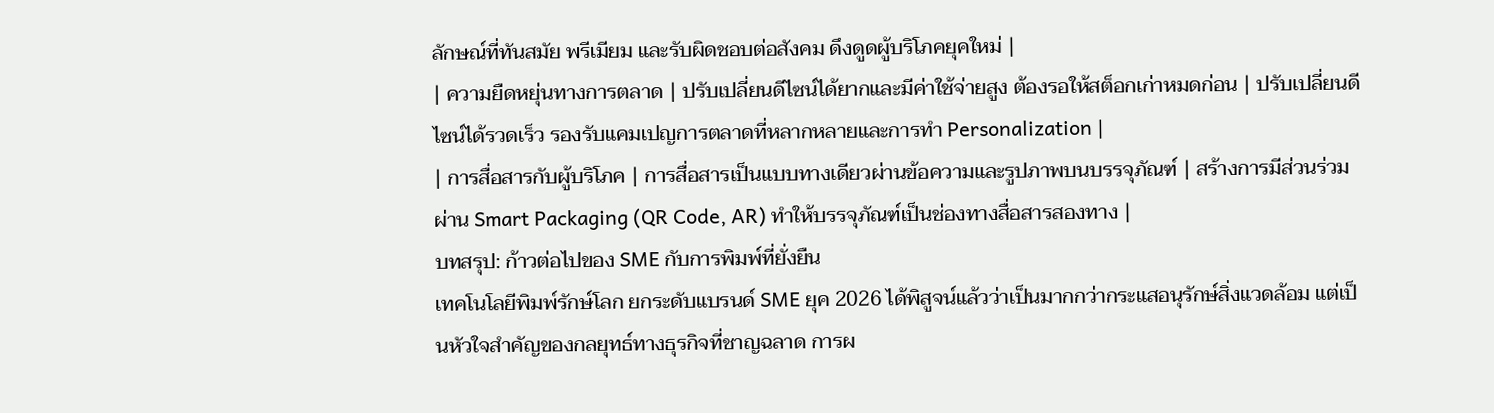ลักษณ์ที่ทันสมัย พรีเมียม และรับผิดชอบต่อสังคม ดึงดูดผู้บริโภคยุคใหม่ |
| ความยืดหยุ่นทางการตลาด | ปรับเปลี่ยนดีไซน์ได้ยากและมีค่าใช้จ่ายสูง ต้องรอให้สต็อกเก่าหมดก่อน | ปรับเปลี่ยนดีไซน์ได้รวดเร็ว รองรับแคมเปญการตลาดที่หลากหลายและการทำ Personalization |
| การสื่อสารกับผู้บริโภค | การสื่อสารเป็นแบบทางเดียวผ่านข้อความและรูปภาพบนบรรจุภัณฑ์ | สร้างการมีส่วนร่วมผ่าน Smart Packaging (QR Code, AR) ทำให้บรรจุภัณฑ์เป็นช่องทางสื่อสารสองทาง |
บทสรุป: ก้าวต่อไปของ SME กับการพิมพ์ที่ยั่งยืน
เทคโนโลยีพิมพ์รักษ์โลก ยกระดับแบรนด์ SME ยุค 2026 ได้พิสูจน์แล้วว่าเป็นมากกว่ากระแสอนุรักษ์สิ่งแวดล้อม แต่เป็นหัวใจสำคัญของกลยุทธ์ทางธุรกิจที่ชาญฉลาด การผ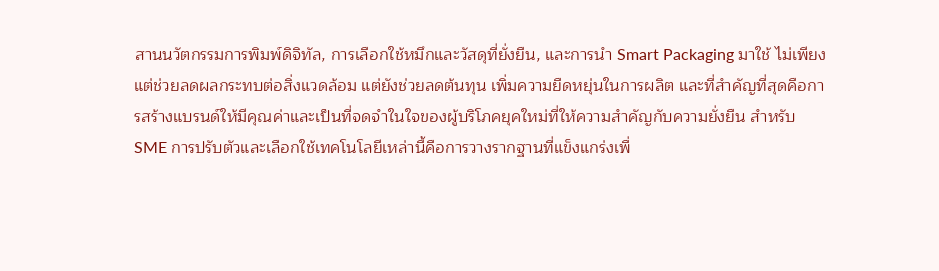สานนวัตกรรมการพิมพ์ดิจิทัล, การเลือกใช้หมึกและวัสดุที่ยั่งยืน, และการนำ Smart Packaging มาใช้ ไม่เพียงแต่ช่วยลดผลกระทบต่อสิ่งแวดล้อม แต่ยังช่วยลดต้นทุน เพิ่มความยืดหยุ่นในการผลิต และที่สำคัญที่สุดคือการสร้างแบรนด์ให้มีคุณค่าและเป็นที่จดจำในใจของผู้บริโภคยุคใหม่ที่ให้ความสำคัญกับความยั่งยืน สำหรับ SME การปรับตัวและเลือกใช้เทคโนโลยีเหล่านี้คือการวางรากฐานที่แข็งแกร่งเพื่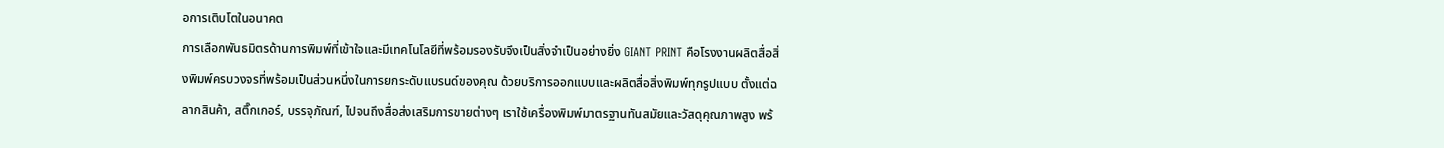อการเติบโตในอนาคต
การเลือกพันธมิตรด้านการพิมพ์ที่เข้าใจและมีเทคโนโลยีที่พร้อมรองรับจึงเป็นสิ่งจำเป็นอย่างยิ่ง GIANT PRINT คือโรงงานผลิตสื่อสิ่งพิมพ์ครบวงจรที่พร้อมเป็นส่วนหนึ่งในการยกระดับแบรนด์ของคุณ ด้วยบริการออกแบบและผลิตสื่อสิ่งพิมพ์ทุกรูปแบบ ตั้งแต่ฉลากสินค้า, สติ๊กเกอร์, บรรจุภัณฑ์, ไปจนถึงสื่อส่งเสริมการขายต่างๆ เราใช้เครื่องพิมพ์มาตรฐานทันสมัยและวัสดุคุณภาพสูง พร้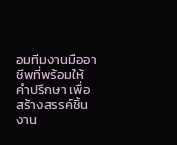อมทีมงานมืออาชีพที่พร้อมให้คำปรึกษา เพื่อสร้างสรรค์ชิ้นงาน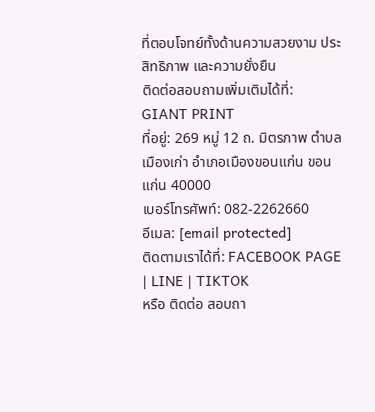ที่ตอบโจทย์ทั้งด้านความสวยงาม ประสิทธิภาพ และความยั่งยืน
ติดต่อสอบถามเพิ่มเติมได้ที่:
GIANT PRINT
ที่อยู่: 269 หมู่ 12 ถ. มิตรภาพ ตำบลเมืองเก่า อำเภอเมืองขอนแก่น ขอนแก่น 40000
เบอร์โทรศัพท์: 082-2262660
อีเมล: [email protected]
ติดตามเราได้ที่: FACEBOOK PAGE | LINE | TIKTOK
หรือ ติดต่อ สอบถา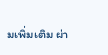มเพิ่มเติม ผ่า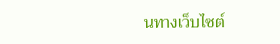นทางเว็บไซต์